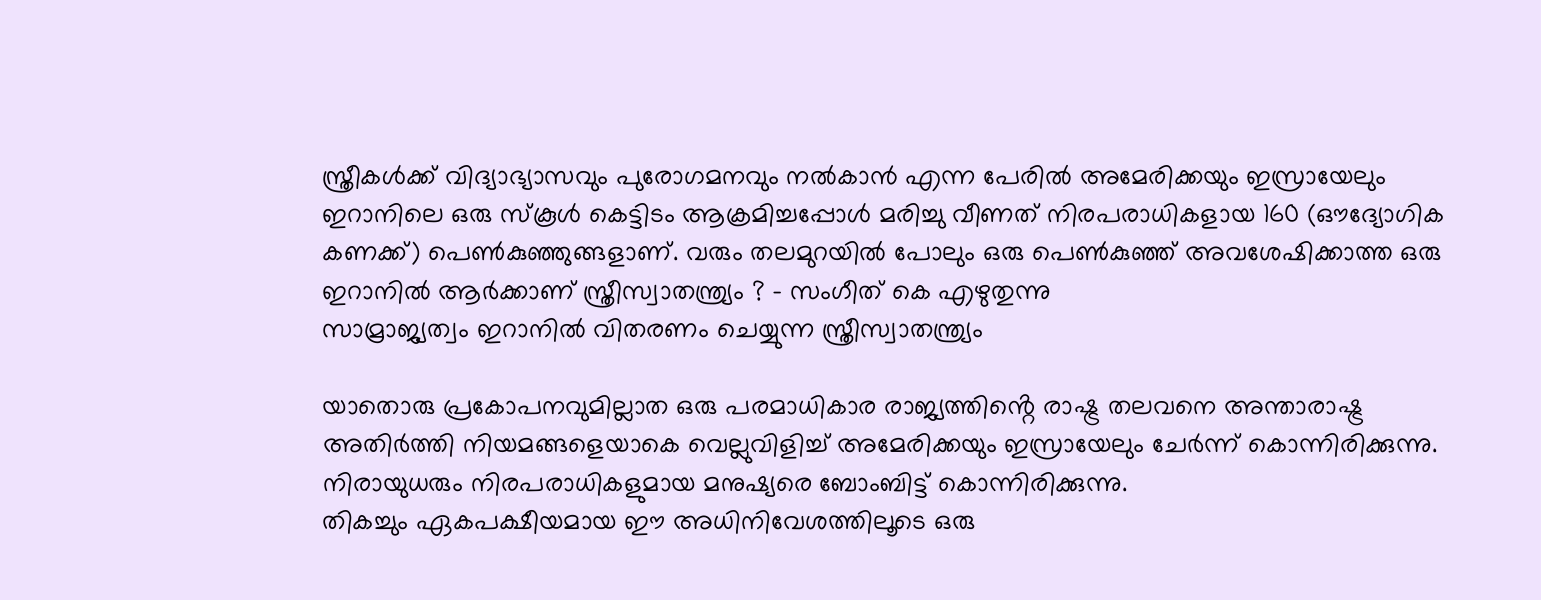സ്ത്രീകൾക്ക് വിദ്യാഭ്യാസവും പുരോഗമനവും നൽകാൻ എന്ന പേരിൽ അമേരിക്കയും ഇസ്രായേലും ഇറാനിലെ ഒരു സ്കൂൾ കെട്ടിടം ആക്രമിച്ചപ്പോൾ മരിച്ചു വീണത് നിരപരാധികളായ 160 (ഔദ്യോഗിക കണക്ക്) പെൺകുഞ്ഞുങ്ങളാണ്. വരും തലമുറയിൽ പോലും ഒരു പെൺകുഞ്ഞ് അവശേഷിക്കാത്ത ഒരു ഇറാനിൽ ആർക്കാണ് സ്ത്രീസ്വാതന്ത്ര്യം ? – സംഗീത് കെ എഴുതുന്നു
സാമ്രാജ്യത്വം ഇറാനിൽ വിതരണം ചെയ്യുന്ന സ്ത്രീസ്വാതന്ത്ര്യം

യാതൊരു പ്രകോപനവുമില്ലാത ഒരു പരമാധികാര രാജ്യത്തിൻ്റെ രാഷ്ട്ര തലവനെ അന്താരാഷ്ട്ര അതിർത്തി നിയമങ്ങളെയാകെ വെല്ലുവിളിച്ച് അമേരിക്കയും ഇസ്രായേലും ചേർന്ന് കൊന്നിരിക്കുന്നു. നിരായുധരും നിരപരാധികളുമായ മനുഷ്യരെ ബോംബിട്ട് കൊന്നിരിക്കുന്നു.
തികച്ചും ഏകപക്ഷീയമായ ഈ അധിനിവേശത്തിലൂടെ ഒരു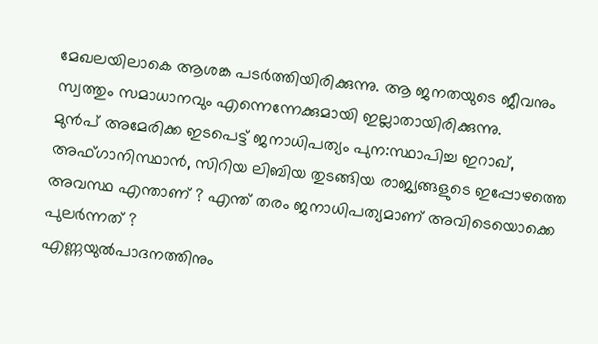മേഖലയിലാകെ ആശങ്ക പടർത്തിയിരിക്കുന്നു. ആ ജനതയുടെ ജീവനും സ്വത്തും സമാധാനവും എന്നെന്നേക്കുമായി ഇല്ലാതായിരിക്കുന്നു.
മുൻപ് അമേരിക്ക ഇടപെട്ട് ജനാധിപത്യം പുന:സ്ഥാപിച്ച ഇറാഖ്, അഫ്ഗാനിസ്ഥാൻ, സിറിയ ലിബിയ തുടങ്ങിയ രാജ്യങ്ങളുടെ ഇപ്പോഴത്തെ അവസ്ഥ എന്താണ് ? എന്ത് തരം ജനാധിപത്യമാണ് അവിടെയൊക്കെ പുലർന്നത് ?
എണ്ണയുൽപാദനത്തിനും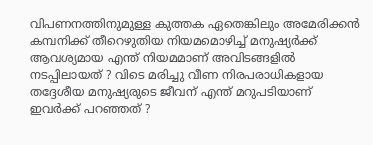വിപണനത്തിനുമുള്ള കുത്തക ഏതെങ്കിലും അമേരിക്കൻ കമ്പനിക്ക് തീറെഴുതിയ നിയമമൊഴിച്ച് മനുഷ്യർക്ക് ആവശ്യമായ എന്ത് നിയമമാണ് അവിടങ്ങളിൽ നടപ്പിലായത് ? വിടെ മരിച്ചു വീണ നിരപരാധികളായ തദ്ദേശീയ മനുഷ്യരുടെ ജീവന് എന്ത് മറുപടിയാണ് ഇവർക്ക് പറഞ്ഞത് ?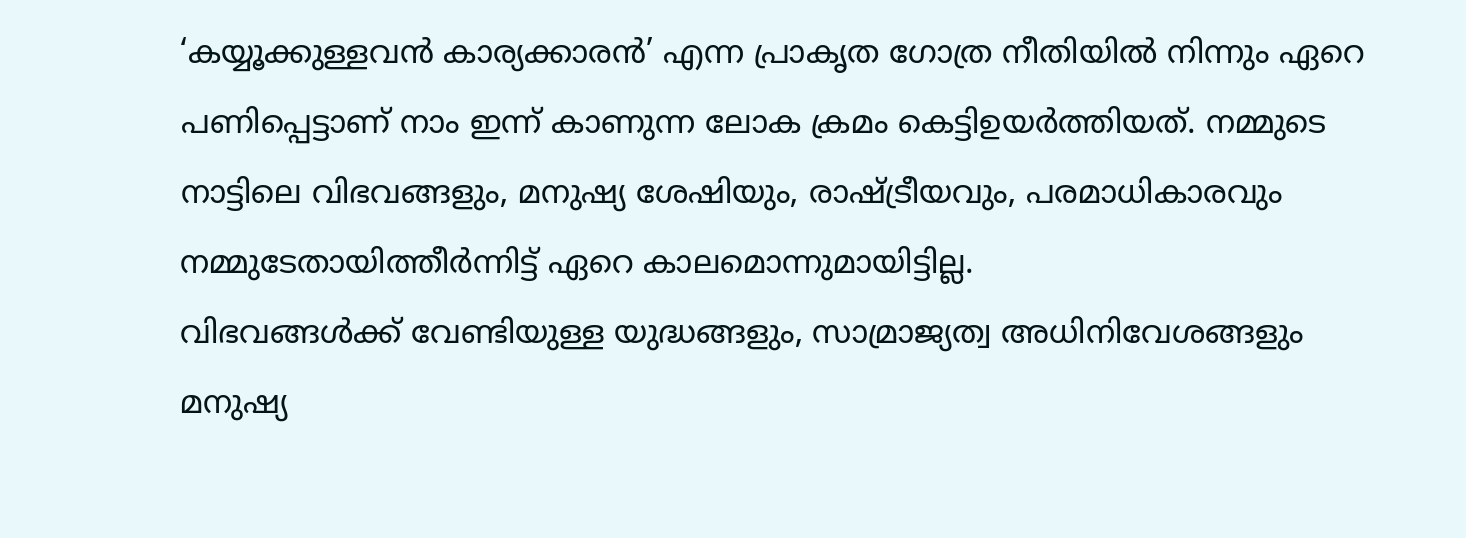‘കയ്യൂക്കുള്ളവൻ കാര്യക്കാരൻ’ എന്ന പ്രാകൃത ഗോത്ര നീതിയിൽ നിന്നും ഏറെ പണിപ്പെട്ടാണ് നാം ഇന്ന് കാണുന്ന ലോക ക്രമം കെട്ടിഉയർത്തിയത്. നമ്മുടെ നാട്ടിലെ വിഭവങ്ങളും, മനുഷ്യ ശേഷിയും, രാഷ്ട്രീയവും, പരമാധികാരവും നമ്മുടേതായിത്തീർന്നിട്ട് ഏറെ കാലമൊന്നുമായിട്ടില്ല.
വിഭവങ്ങൾക്ക് വേണ്ടിയുള്ള യുദ്ധങ്ങളും, സാമ്രാജ്യത്വ അധിനിവേശങ്ങളും മനുഷ്യ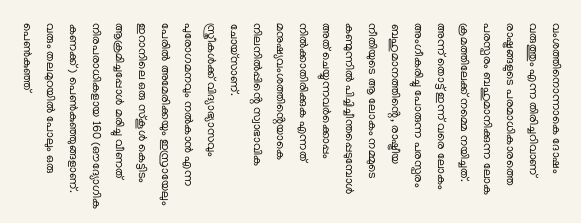വംശത്തിനൊന്നാകെ ദോഷം വരുത്തും എന്ന തിരിച്ചറിവാണ് രാഷ്ട്രങ്ങളുടെ പരമാധികാരത്തെ പരസ്പരം ബഹുമാനിക്കുന്ന ലോക ക്രമത്തിലേക്ക് നമ്മെ നയിച്ചത്.
അന്ന് തൊട്ട് ഇന്ന് വരെ ലോകം അംഗീകരിച്ചു പോരുന്ന പരസ്പരം ബഹുമാനത്തിൻ്റെ, രാഷ്ട്രീയ നീതിയുടെ ആ ലോകം നമ്മുടെ കണ്മുന്നിൽ പിച്ചിച്ചീന്തപ്പെടുമ്പോൾ അത് ചെയ്യുന്നവർക്കൊപ്പം നിൽക്കാതിരിക്കുക എന്നത് മനുഷ്യവംശത്തിൻ്റെയാകെ നിലനിൽപ്പിൻ്റെ സ്വാഭാവിക ചോയ്സാണ്.
സ്ത്രീകൾക്ക് വിദ്യാഭ്യാസവും പുരോഗമനവും നൽകാൻ എന്ന പേരിൽ അമേരിക്കയും ഇസ്രായേലും ഇറാനിലെ ഒരു സ്കൂൾ കെട്ടിടം ആക്രമിച്ചപ്പോൾ മരിച്ചു വീണത് നിരപരാധികളായ 160 (ഔദ്യോഗിക കണക്ക്) പെൺകുഞ്ഞുങ്ങളാണ്. വരും തലമുറയിൽ പോലും ഒരു പെൺകുഞ്ഞ്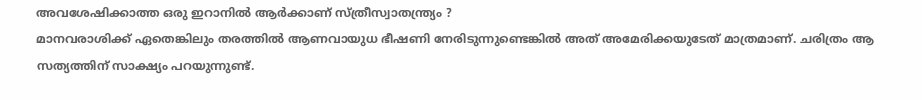അവശേഷിക്കാത്ത ഒരു ഇറാനിൽ ആർക്കാണ് സ്ത്രീസ്വാതന്ത്ര്യം ?
മാനവരാശിക്ക് ഏതെങ്കിലും തരത്തിൽ ആണവായുധ ഭീഷണി നേരിടുന്നുണ്ടെങ്കിൽ അത് അമേരിക്കയുടേത് മാത്രമാണ്. ചരിത്രം ആ സത്യത്തിന് സാക്ഷ്യം പറയുന്നുണ്ട്.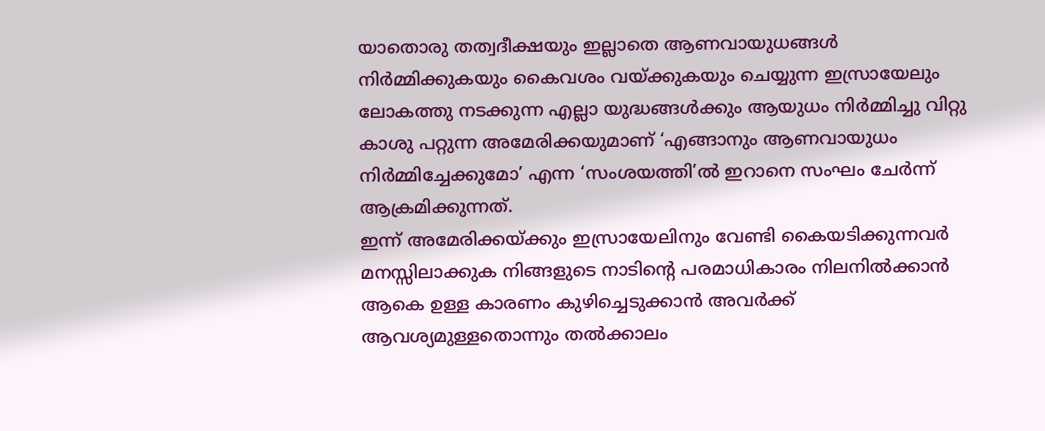യാതൊരു തത്വദീക്ഷയും ഇല്ലാതെ ആണവായുധങ്ങൾ നിർമ്മിക്കുകയും കൈവശം വയ്ക്കുകയും ചെയ്യുന്ന ഇസ്രായേലും ലോകത്തു നടക്കുന്ന എല്ലാ യുദ്ധങ്ങൾക്കും ആയുധം നിർമ്മിച്ചു വിറ്റു കാശു പറ്റുന്ന അമേരിക്കയുമാണ് ‘എങ്ങാനും ആണവായുധം നിർമ്മിച്ചേക്കുമോ’ എന്ന ‘സംശയത്തി’ൽ ഇറാനെ സംഘം ചേർന്ന് ആക്രമിക്കുന്നത്.
ഇന്ന് അമേരിക്കയ്ക്കും ഇസ്രായേലിനും വേണ്ടി കൈയടിക്കുന്നവർ മനസ്സിലാക്കുക നിങ്ങളുടെ നാടിൻ്റെ പരമാധികാരം നിലനിൽക്കാൻ ആകെ ഉള്ള കാരണം കുഴിച്ചെടുക്കാൻ അവർക്ക് ആവശ്യമുള്ളതൊന്നും തൽക്കാലം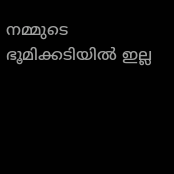നമ്മുടെ ഭൂമിക്കടിയിൽ ഇല്ല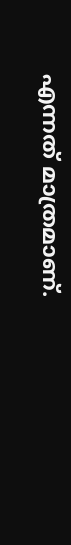എന്നത് മാത്രമാണ്.